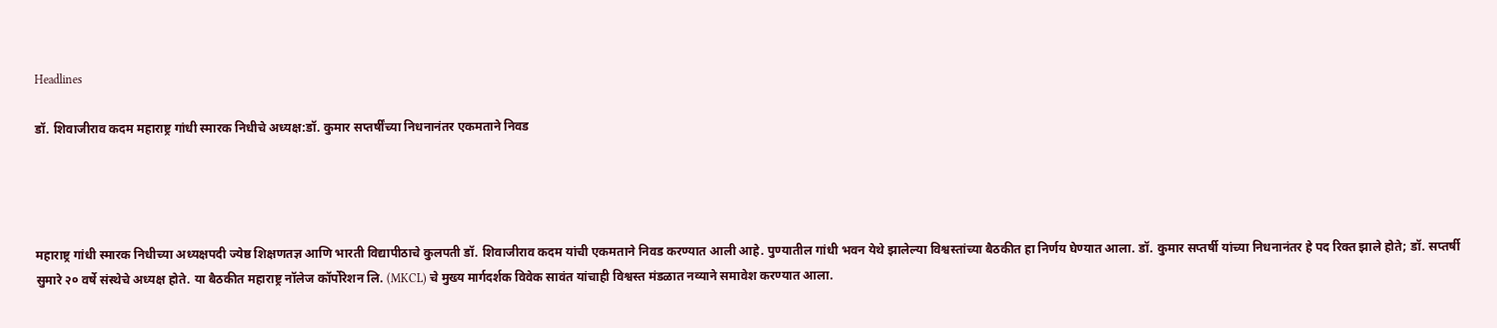Headlines

डॉ. शिवाजीराव कदम महाराष्ट्र गांधी स्मारक निधीचे अध्यक्ष:डॉ. कुमार सप्तर्षींच्या निधनानंतर एकमताने निवड




महाराष्ट्र गांधी स्मारक निधीच्या अध्यक्षपदी ज्येष्ठ शिक्षणतज्ञ आणि भारती विद्यापीठाचे कुलपती डॉ. शिवाजीराव कदम यांची एकमताने निवड करण्यात आली आहे. पुण्यातील गांधी भवन येथे झालेल्या विश्वस्तांच्या बैठकीत हा निर्णय घेण्यात आला. डॉ. कुमार सप्तर्षी यांच्या निधनानंतर हे पद रिक्त झाले होते; डॉ. सप्तर्षी सुमारे २० वर्षे संस्थेचे अध्यक्ष होते. या बैठकीत महाराष्ट्र नॉलेज कॉर्पोरेशन लि. (MKCL) चे मुख्य मार्गदर्शक विवेक सावंत यांचाही विश्वस्त मंडळात नव्याने समावेश करण्यात आला.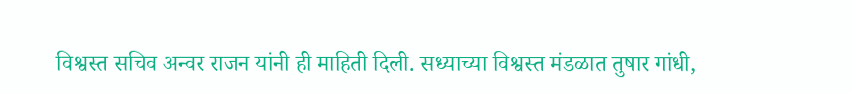विश्वस्त सचिव अन्वर राजन यांनी ही माहिती दिली. सध्याच्या विश्वस्त मंडळात तुषार गांधी,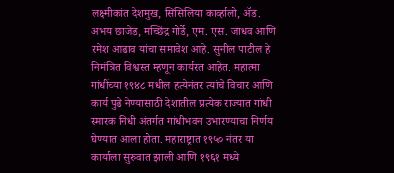लक्ष्मीकांत देशमुख, सिसिलिया कार्व्हालो, ॲड. अभय छाजेड, मच्छिंद्र गोर्डे, एम. एस. जाधव आणि रमेश आढाव यांचा समावेश आहे. सुनील पाटील हे निमंत्रित विश्वस्त म्हणून कार्यरत आहेत. महात्मा गांधींच्या १९४८ मधील हत्येनंतर त्यांचे विचार आणि कार्य पुढे नेण्यासाठी देशातील प्रत्येक राज्यात गांधी स्मारक निधी अंतर्गत गांधीभवन उभारण्याचा निर्णय घेण्यात आला होता. महाराष्ट्रात १९५० नंतर या कार्याला सुरुवात झाली आणि १९६१ मध्ये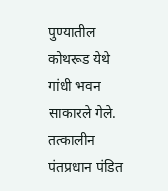पुण्यातील कोथरूड येथे गांधी भवन साकारले गेले. तत्कालीन पंतप्रधान पंडित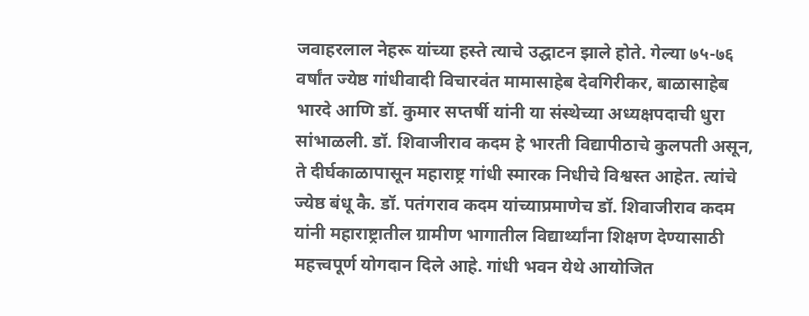जवाहरलाल नेहरू यांच्या हस्ते त्याचे उद्घाटन झाले होते. गेल्या ७५-७६ वर्षांत ज्येष्ठ गांधीवादी विचारवंत मामासाहेब देवगिरीकर, बाळासाहेब भारदे आणि डॉ. कुमार सप्तर्षी यांनी या संस्थेच्या अध्यक्षपदाची धुरा सांभाळली. डॉ. शिवाजीराव कदम हे भारती विद्यापीठाचे कुलपती असून, ते दीर्घकाळापासून महाराष्ट्र गांधी स्मारक निधीचे विश्वस्त आहेत. त्यांचे ज्येष्ठ बंधू कै. डॉ. पतंगराव कदम यांच्याप्रमाणेच डॉ. शिवाजीराव कदम यांनी महाराष्ट्रातील ग्रामीण भागातील विद्यार्थ्यांना शिक्षण देण्यासाठी महत्त्वपूर्ण योगदान दिले आहे. गांधी भवन येथे आयोजित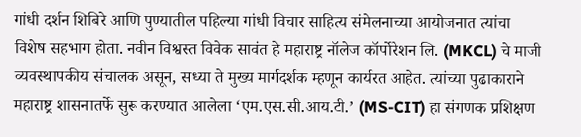गांधी दर्शन शिबिरे आणि पुण्यातील पहिल्या गांधी विचार साहित्य संमेलनाच्या आयोजनात त्यांचा विशेष सहभाग होता. नवीन विश्वस्त विवेक सावंत हे महाराष्ट्र नॉलेज कॉर्पोरेशन लि. (MKCL) चे माजी व्यवस्थापकीय संचालक असून, सध्या ते मुख्य मार्गदर्शक म्हणून कार्यरत आहेत. त्यांच्या पुढाकाराने महाराष्ट्र शासनातर्फे सुरू करण्यात आलेला ‘एम.एस.सी.आय.टी.’ (MS-CIT) हा संगणक प्रशिक्षण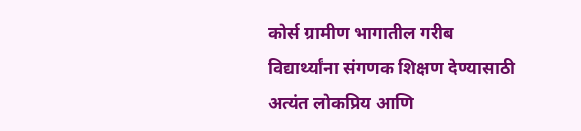कोर्स ग्रामीण भागातील गरीब विद्यार्थ्यांना संगणक शिक्षण देण्यासाठी अत्यंत लोकप्रिय आणि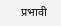प्रभावी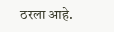ठरला आहे.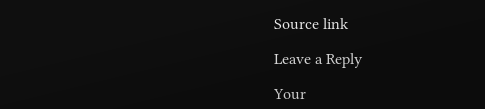Source link

Leave a Reply

Your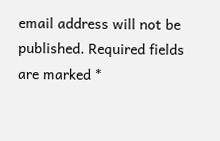email address will not be published. Required fields are marked *